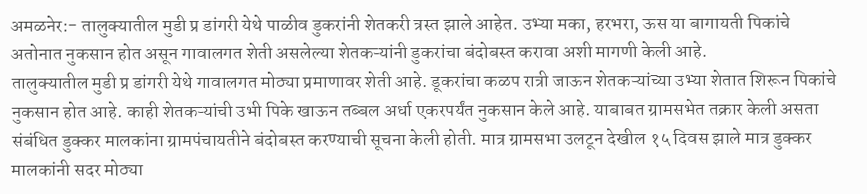अमळनेर:- तालुक्यातील मुडी प्र डांगरी येथे पाळीव डुकरांनी शेतकरी त्रस्त झाले आहेत. उभ्या मका, हरभरा, ऊस या बागायती पिकांचे अतोनात नुकसान होत असून गावालगत शेती असलेल्या शेतकऱ्यांनी डुकरांचा बंदोबस्त करावा अशी मागणी केली आहे.
तालुक्यातील मुडी प्र डांगरी येथे गावालगत मोठ्या प्रमाणावर शेती आहे. डूकरांचा कळप रात्री जाऊन शेतकऱ्यांच्या उभ्या शेतात शिरून पिकांचे नुकसान होत आहे. काही शेतकऱ्यांची उभी पिके खाऊन तब्बल अर्धा एकरपर्यंत नुकसान केले आहे. याबाबत ग्रामसभेत तक्रार केली असता संबंधित डुक्कर मालकांना ग्रामपंचायतीने बंदोबस्त करण्याची सूचना केली होती. मात्र ग्रामसभा उलटून देखील १५ दिवस झाले मात्र डुक्कर मालकांनी सदर मोठ्या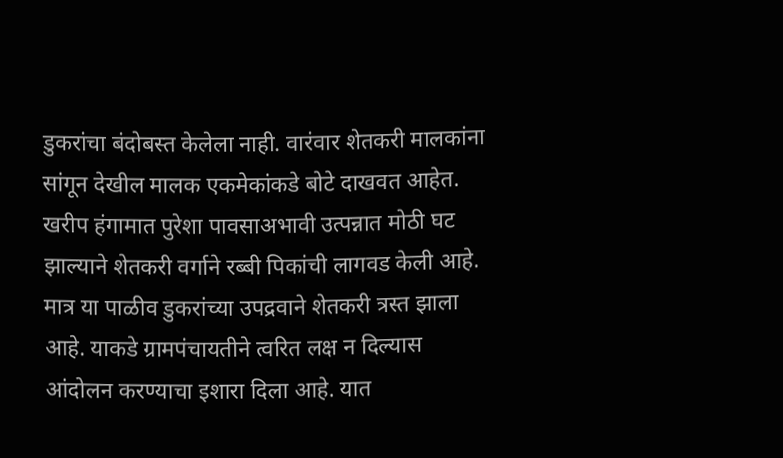डुकरांचा बंदोबस्त केलेला नाही. वारंवार शेतकरी मालकांना सांगून देखील मालक एकमेकांकडे बोटे दाखवत आहेत. खरीप हंगामात पुरेशा पावसाअभावी उत्पन्नात मोठी घट झाल्याने शेतकरी वर्गाने रब्बी पिकांची लागवड केली आहे. मात्र या पाळीव डुकरांच्या उपद्रवाने शेतकरी त्रस्त झाला आहे. याकडे ग्रामपंचायतीने त्वरित लक्ष न दिल्यास आंदोलन करण्याचा इशारा दिला आहे. यात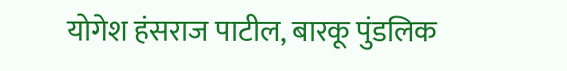योगेश हंसराज पाटील, बारकू पुंडलिक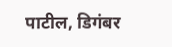पाटील, डिगंबर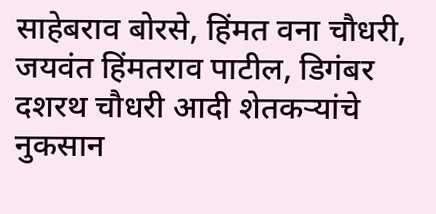साहेबराव बोरसे, हिंमत वना चौधरी, जयवंत हिंमतराव पाटील, डिगंबर दशरथ चौधरी आदी शेतकऱ्यांचे नुकसान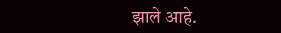झाले आहे.